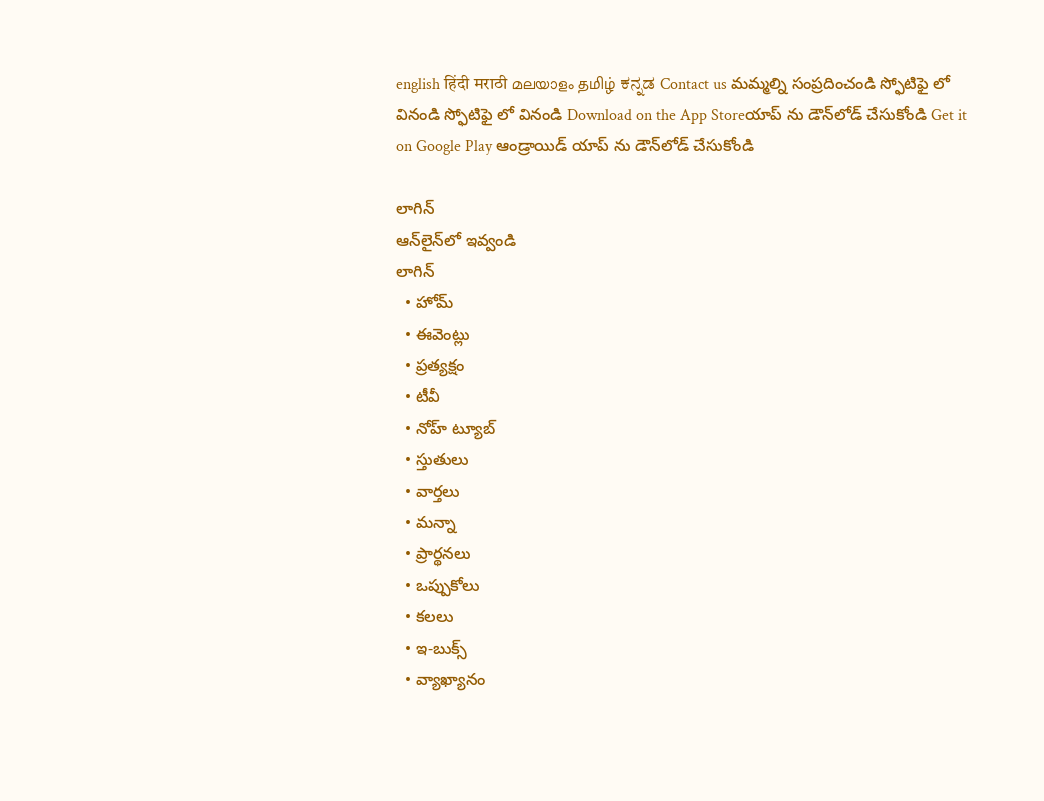english हिंदी मराठी മലയാളം தமிழ் ಕನ್ನಡ Contact us మమ్మల్ని సంప్రదించండి స్ఫోటిఫై లో వినండి స్ఫోటిఫై లో వినండి Download on the App Storeయాప్ ను డౌన్‌లోడ్ చేసుకోండి Get it on Google Play ఆండ్రాయిడ్ యాప్ ను డౌన్‌లోడ్ చేసుకోండి

లాగిన్
ఆన్‌లైన్‌లో ఇవ్వండి
లాగిన్
  • హోమ్
  • ఈవెంట్లు
  • ప్రత్యక్షం
  • టీవీ
  • నోహ్ ట్యూబ్
  • స్తుతులు
  • వార్తలు
  • మన్నా
  • ప్రార్థనలు
  • ఒప్పుకోలు
  • కలలు
  • ఇ-బుక్స్
  • వ్యాఖ్యానం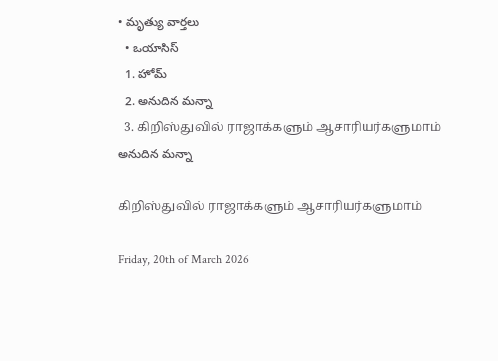• మృత్యు వార్తలు
  • ఒయాసిస్
  1. హోమ్
  2. అనుదిన మన్నా
  3. கிறிஸ்துவில் ராஜாக்களும் ஆசாரியர்களுமாம்
అనుదిన మన్నా

கிறிஸ்துவில் ராஜாக்களும் ஆசாரியர்களுமாம்

Friday, 20th of March 2026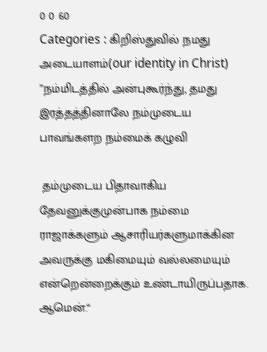0 0 60
Categories : கிறிஸ்துவில் நமது அடையாளம்(our identity in Christ)
”நம்மிடத்தில் அன்புகூர்ந்து, தமது இரத்தத்தினாலே நம்முடைய பாவங்களற நம்மைக் கழுவி

 தம்முடைய பிதாவாகிய தேவனுக்குமுன்பாக நம்மை ராஜாக்களும் ஆசாரியர்களுமாக்கின அவருக்கு மகிமையும் வல்லமையும் என்றென்றைக்கும் உண்டாயிருப்பதாக. ஆமென்.“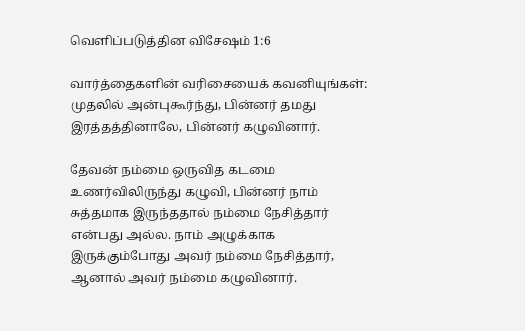வெளிப்படுத்தின விசேஷம் 1:6

வார்த்தைகளின் வரிசையைக் கவனியுங்கள்: முதலில் அன்புகூர்ந்து, பின்னர் தமது இரத்தத்தினாலே, பின்னர் கழுவினார்.

தேவன் நம்மை ஒருவித கடமை உணர்விலிருந்து கழுவி, பின்னர் நாம் சுத்தமாக இருந்ததால் நம்மை நேசித்தார் என்பது அல்ல. நாம் அழுக்காக இருக்கும்போது அவர் நம்மை நேசித்தார், ஆனால் அவர் நம்மை கழுவினார்.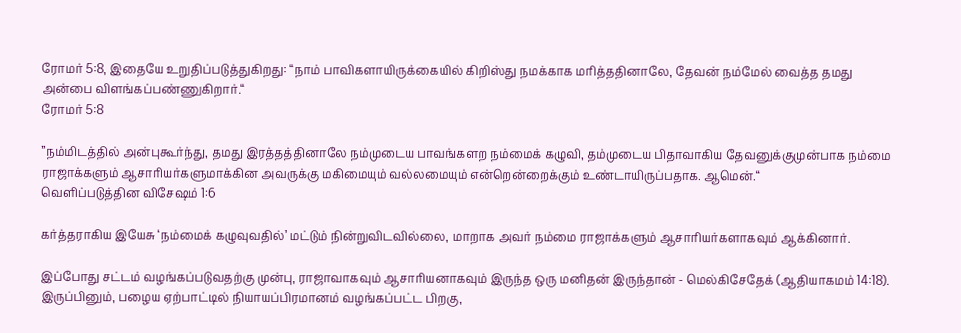ரோமர் 5:8, இதையே உறுதிப்படுத்துகிறது: “நாம் பாவிகளாயிருக்கையில் கிறிஸ்து நமக்காக மரித்ததினாலே, தேவன் நம்மேல் வைத்த தமது அன்பை விளங்கப்பண்ணுகிறார்.“
ரோமர் 5:8

”நம்மிடத்தில் அன்புகூர்ந்து, தமது இரத்தத்தினாலே நம்முடைய பாவங்களற நம்மைக் கழுவி, தம்முடைய பிதாவாகிய தேவனுக்குமுன்பாக நம்மை ராஜாக்களும் ஆசாரியர்களுமாக்கின அவருக்கு மகிமையும் வல்லமையும் என்றென்றைக்கும் உண்டாயிருப்பதாக. ஆமென்.“
வெளிப்படுத்தின விசேஷம் 1:6

கர்த்தராகிய இயேசு ‘நம்மைக் கழுவுவதில்’ மட்டும் நின்றுவிடவில்லை, மாறாக அவர் நம்மை ராஜாக்களும் ஆசாரியர்களாகவும் ஆக்கினார்.

இப்போது சட்டம் வழங்கப்படுவதற்கு முன்பு, ராஜாவாகவும் ஆசாரியனாகவும் இருந்த ஒரு மனிதன் இருந்தான் - மெல்கிசேதேக் (ஆதியாகமம் 14:18). இருப்பினும், பழைய ஏற்பாட்டில் நியாயப்பிரமானம் வழங்கப்பட்ட பிறகு,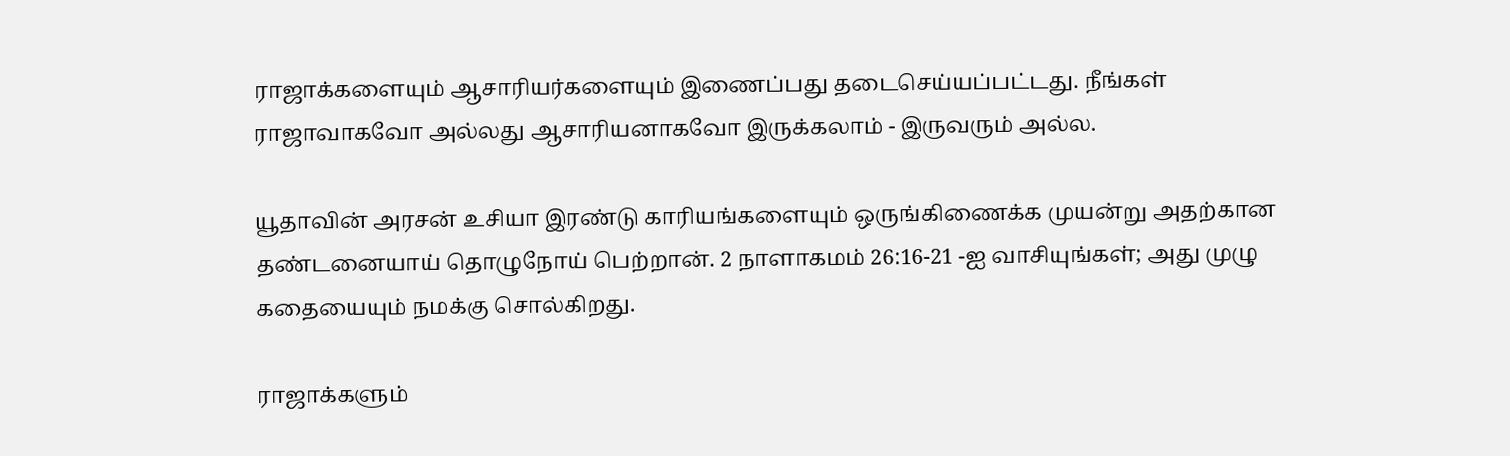ராஜாக்களையும் ஆசாரியர்களையும் இணைப்பது தடைசெய்யப்பட்டது. நீங்கள் ராஜாவாகவோ அல்லது ஆசாரியனாகவோ இருக்கலாம் - இருவரும் அல்ல.

யூதாவின் அரசன் உசியா இரண்டு காரியங்களையும் ஒருங்கிணைக்க முயன்று அதற்கான தண்டனையாய் தொழுநோய் பெற்றான். 2 நாளாகமம் 26:16-21 -ஐ வாசியுங்கள்; அது முழு கதையையும் நமக்கு சொல்கிறது.

ராஜாக்களும்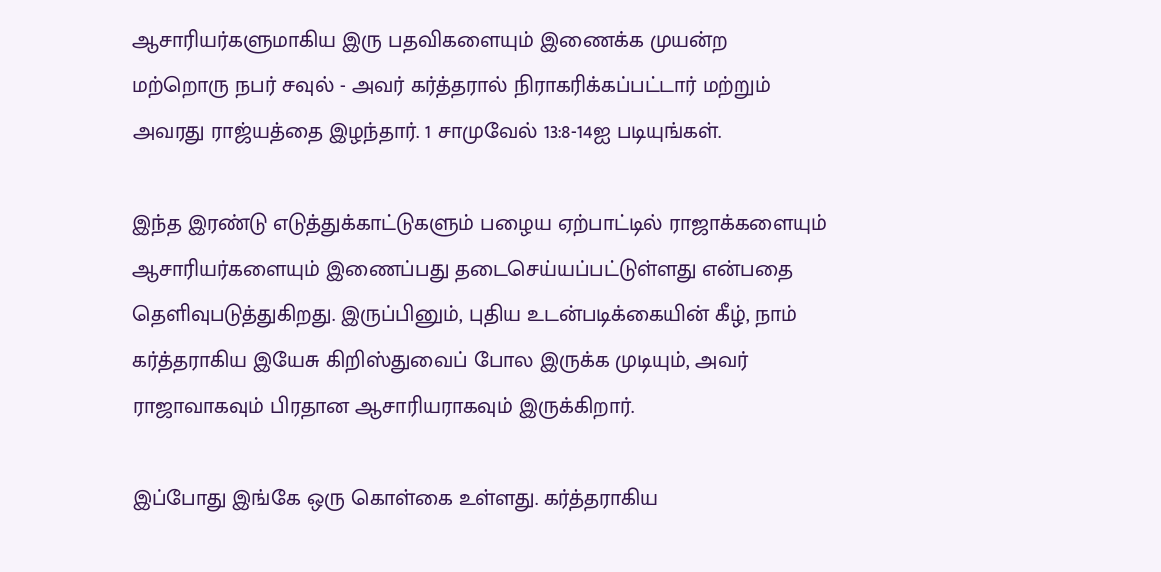ஆசாரியர்களுமாகிய இரு பதவிகளையும் இணைக்க முயன்ற மற்றொரு நபர் சவுல் - அவர் கர்த்தரால் நிராகரிக்கப்பட்டார் மற்றும் அவரது ராஜ்யத்தை இழந்தார். 1 சாமுவேல் 13:8-14ஐ படியுங்கள்.

இந்த இரண்டு எடுத்துக்காட்டுகளும் பழைய ஏற்பாட்டில் ராஜாக்களையும் ஆசாரியர்களையும் இணைப்பது தடைசெய்யப்பட்டுள்ளது என்பதை தெளிவுபடுத்துகிறது. இருப்பினும், புதிய உடன்படிக்கையின் கீழ், நாம் கர்த்தராகிய இயேசு கிறிஸ்துவைப் போல இருக்க முடியும், அவர் ராஜாவாகவும் பிரதான ஆசாரியராகவும் இருக்கிறார்.

இப்போது இங்கே ஒரு கொள்கை உள்ளது. கர்த்தராகிய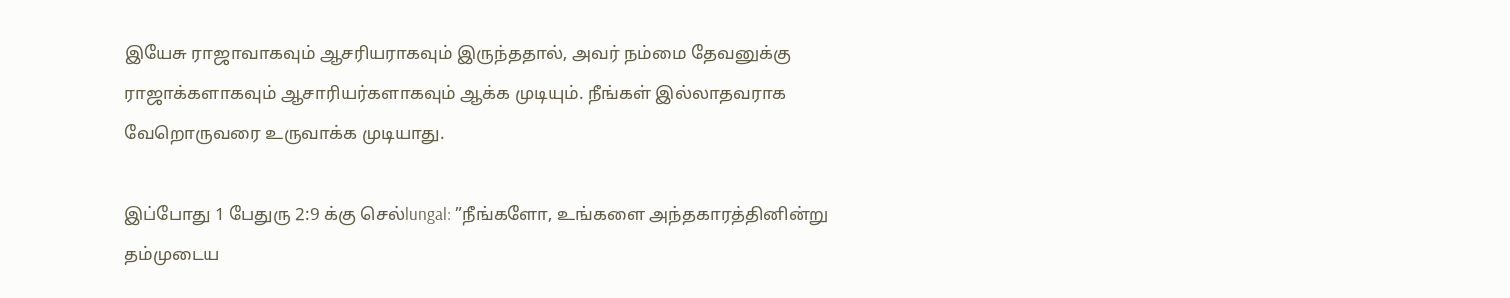இயேசு ராஜாவாகவும் ஆசரியராகவும் இருந்ததால், அவர் நம்மை தேவனுக்கு ராஜாக்களாகவும் ஆசாரியர்களாகவும் ஆக்க முடியும். நீங்கள் இல்லாதவராக வேறொருவரை உருவாக்க முடியாது.

இப்போது 1 பேதுரு 2:9 க்கு செல்lungal: ”நீங்களோ, உங்களை அந்தகாரத்தினின்று தம்முடைய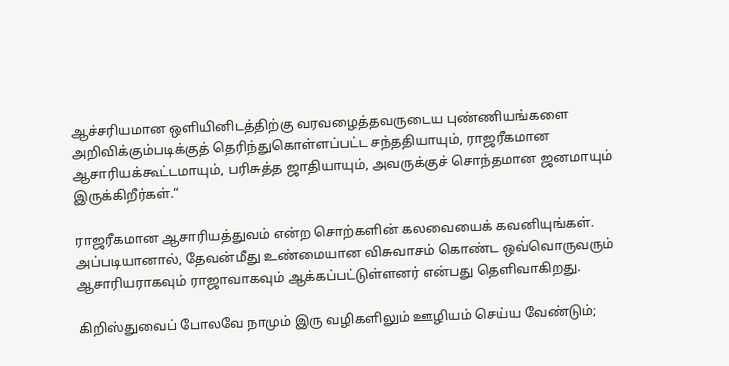ஆச்சரியமான ஒளியினிடத்திற்கு வரவழைத்தவருடைய புண்ணியங்களை அறிவிக்கும்படிக்குத் தெரிந்துகொள்ளப்பட்ட சந்ததியாயும், ராஜரீகமான ஆசாரியக்கூட்டமாயும், பரிசுத்த ஜாதியாயும், அவருக்குச் சொந்தமான ஜனமாயும் இருக்கிறீர்கள்.“

ராஜரீகமான ஆசாரியத்துவம் என்ற சொற்களின் கலவையைக் கவனியுங்கள். அப்படியானால், தேவன்மீது உண்மையான விசுவாசம் கொண்ட ஒவ்வொருவரும் ஆசாரியராகவும் ராஜாவாகவும் ஆக்கப்பட்டுள்ளனர் என்பது தெளிவாகிறது.

கிறிஸ்துவைப் போலவே நாமும் இரு வழிகளிலும் ஊழியம் செய்ய வேண்டும்;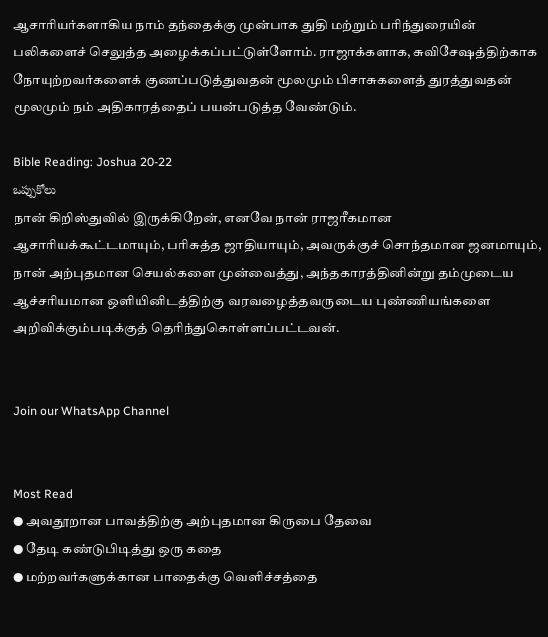ஆசாரியர்களாகிய நாம் தந்தைக்கு முன்பாக துதி மற்றும் பரிந்துரையின் பலிகளைச் செலுத்த அழைக்கப்பட்டுள்ளோம். ராஜாக்களாக, சுவிசேஷத்திற்காக நோயுற்றவர்களைக் குணப்படுத்துவதன் மூலமும் பிசாசுகளைத் துரத்துவதன் மூலமும் நம் அதிகாரத்தைப் பயன்படுத்த வேண்டும்.

Bible Reading: Joshua 20-22
ఒప్పుకోలు
நான் கிறிஸ்துவில் இருக்கிறேன், எனவே நான் ராஜரீகமான ஆசாரியக்கூட்டமாயும், பரிசுத்த ஜாதியாயும், அவருக்குச் சொந்தமான ஜனமாயும், நான் அற்புதமான செயல்களை முன்வைத்து, அந்தகாரத்தினின்று தம்முடைய ஆச்சரியமான ஒளியினிடத்திற்கு வரவழைத்தவருடைய புண்ணியங்களை அறிவிக்கும்படிக்குத் தெரிந்துகொள்ளப்பட்டவன்.


Join our WhatsApp Channel


Most Read
● அவதூறான பாவத்திற்கு அற்புதமான கிருபை தேவை
● தேடி கண்டுபிடித்து ஒரு கதை
● மற்றவர்களுக்கான பாதைக்கு வெளிச்சத்தை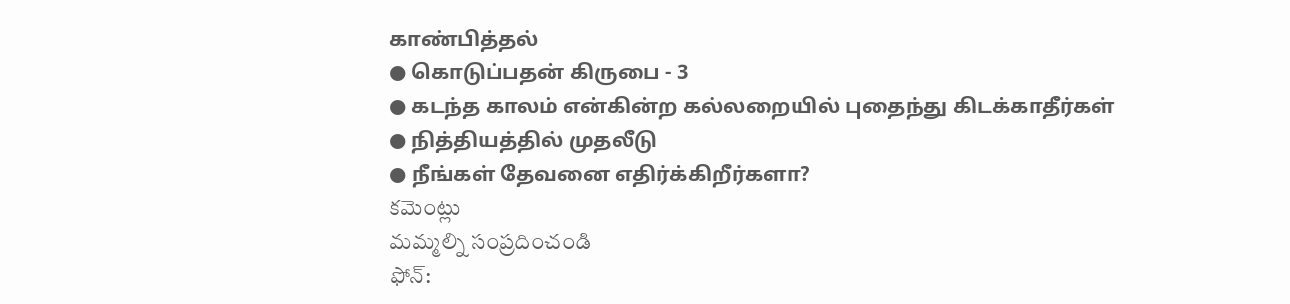காண்பித்தல்
● கொடுப்பதன் கிருபை - 3
● கடந்த காலம் என்கின்ற கல்லறையில் புதைந்து கிடக்காதீர்கள்
● நித்தியத்தில் முதலீடு
● நீங்கள் தேவனை எதிர்க்கிறீர்களா?
కమెంట్లు
మమ్మల్ని సంప్రదించండి
ఫోన్: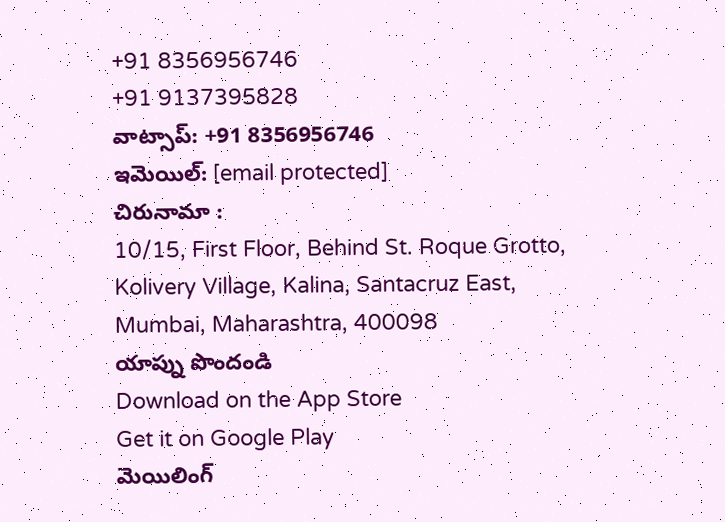+91 8356956746
+91 9137395828
వాట్సాప్: +91 8356956746
ఇమెయిల్: [email protected]
చిరునామా :
10/15, First Floor, Behind St. Roque Grotto, Kolivery Village, Kalina, Santacruz East, Mumbai, Maharashtra, 400098
యాప్ను పొందండి
Download on the App Store
Get it on Google Play
మెయిలింగ్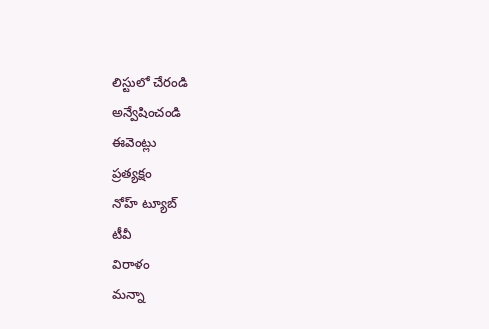లిస్టులో చేరండి
అన్వేషించండి
ఈవెంట్లు
ప్రత్యక్షం
నోహ్ ట్యూబ్
టీవీ
విరాళం
మన్నా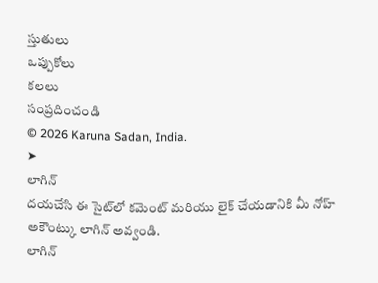స్తుతులు
ఒప్పుకోలు
కలలు
సంప్రదించండి
© 2026 Karuna Sadan, India.
➤
లాగిన్
దయచేసి ఈ సైట్‌లో కమెంట్ మరియు లైక్ చేయడానికి మీ నోహ్ అకౌంట్కు లాగిన్ అవ్వండి.
లాగిన్